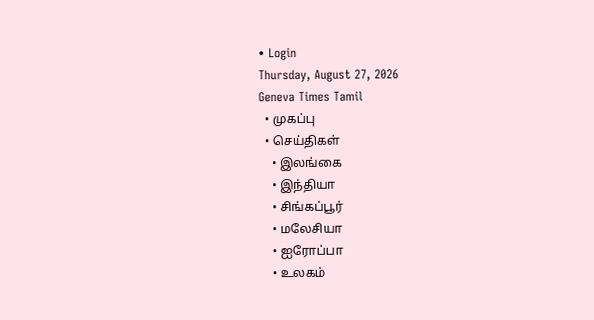• Login
Thursday, August 27, 2026
Geneva Times Tamil
  • முகப்பு
  • செய்திகள்
    • இலங்கை
    • இந்தியா
    • சிங்கப்பூர்
    • மலேசியா
    • ஐரோப்பா
    • உலகம்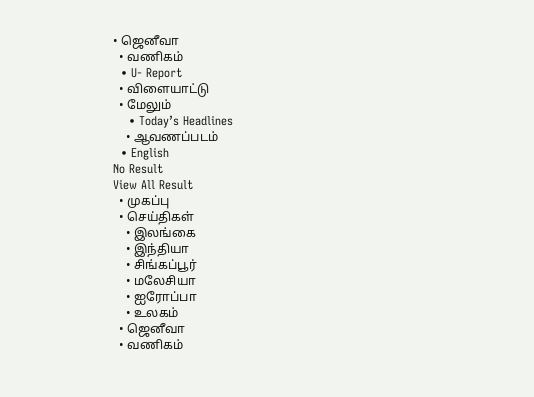• ஜெனீவா
  • வணிகம்
  • U- Report
  • விளையாட்டு
  • மேலும்
    • Today’s Headlines
    • ஆவணப்படம்
  • English
No Result
View All Result
  • முகப்பு
  • செய்திகள்
    • இலங்கை
    • இந்தியா
    • சிங்கப்பூர்
    • மலேசியா
    • ஐரோப்பா
    • உலகம்
  • ஜெனீவா
  • வணிகம்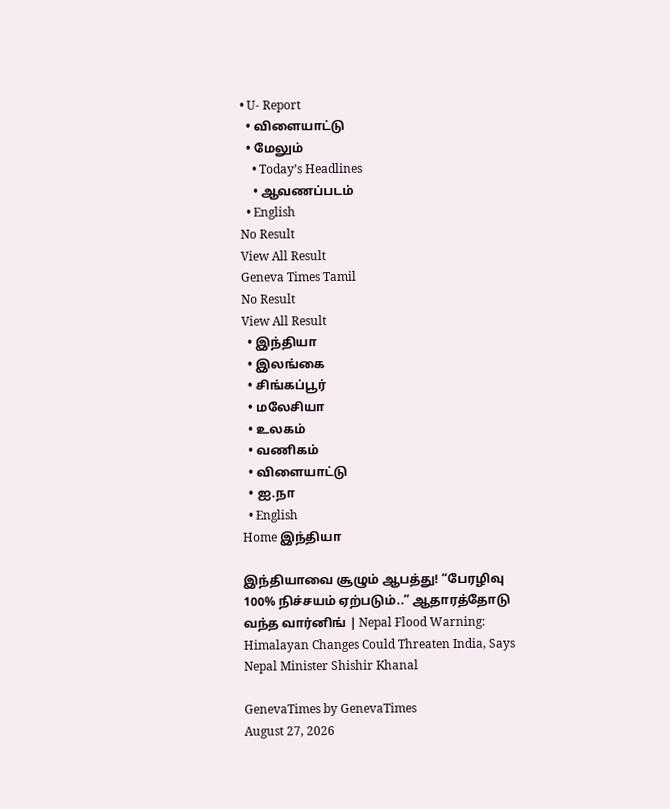• U- Report
  • விளையாட்டு
  • மேலும்
    • Today’s Headlines
    • ஆவணப்படம்
  • English
No Result
View All Result
Geneva Times Tamil
No Result
View All Result
  • இந்தியா
  • இலங்கை
  • சிங்கப்பூர்
  • மலேசியா
  • உலகம்
  • வணிகம்
  • விளையாட்டு
  • ஐ.நா
  • English
Home இந்தியா

இந்தியாவை சூழும் ஆபத்து! “பேரழிவு 100% நிச்சயம் ஏற்படும்..” ஆதாரத்தோடு வந்த வார்னிங் | Nepal Flood Warning: Himalayan Changes Could Threaten India, Says Nepal Minister Shishir Khanal

GenevaTimes by GenevaTimes
August 27, 2026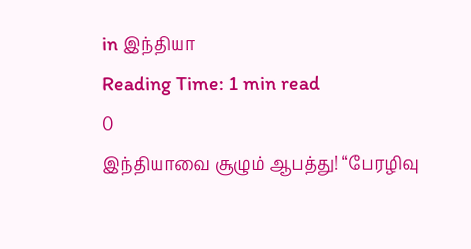in இந்தியா
Reading Time: 1 min read
0
இந்தியாவை சூழும் ஆபத்து! “பேரழிவு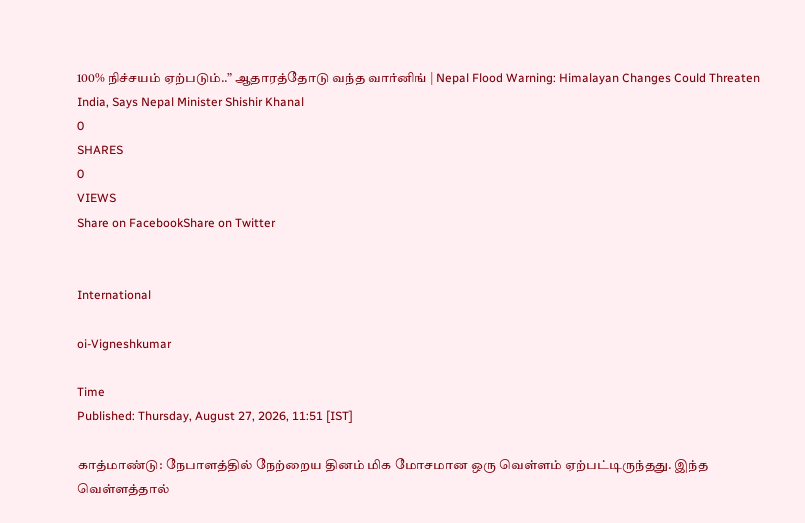100% நிச்சயம் ஏற்படும்..” ஆதாரத்தோடு வந்த வார்னிங் | Nepal Flood Warning: Himalayan Changes Could Threaten India, Says Nepal Minister Shishir Khanal
0
SHARES
0
VIEWS
Share on FacebookShare on Twitter


International

oi-Vigneshkumar

Time
Published: Thursday, August 27, 2026, 11:51 [IST]

காத்மாண்டு: நேபாளத்தில் நேற்றைய தினம் மிக மோசமான ஒரு வெள்ளம் ஏற்பட்டிருந்தது. இந்த வெள்ளத்தால்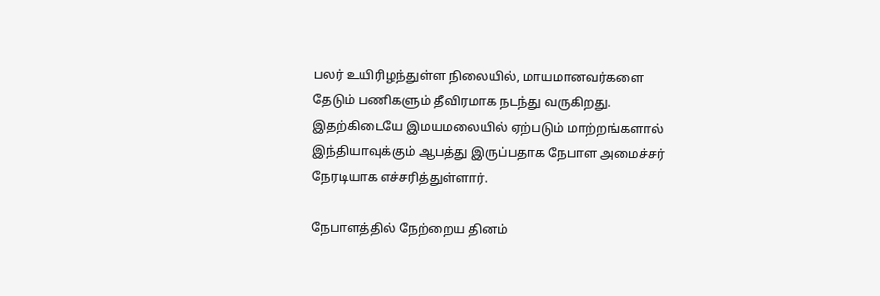பலர் உயிரிழந்துள்ள நிலையில், மாயமானவர்களை தேடும் பணிகளும் தீவிரமாக நடந்து வருகிறது. இதற்கிடையே இமயமலையில் ஏற்படும் மாற்றங்களால் இந்தியாவுக்கும் ஆபத்து இருப்பதாக நேபாள அமைச்சர் நேரடியாக எச்சரித்துள்ளார்.

நேபாளத்தில் நேற்றைய தினம்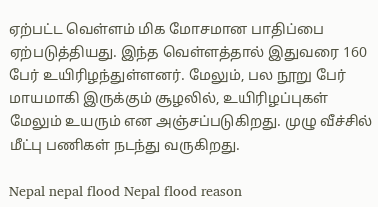ஏற்பட்ட வெள்ளம் மிக மோசமான பாதிப்பை ஏற்படுத்தியது. இந்த வெள்ளத்தால் இதுவரை 160 பேர் உயிரிழந்துள்ளனர். மேலும், பல நூறு பேர் மாயமாகி இருக்கும் சூழலில், உயிரிழப்புகள் மேலும் உயரும் என அஞ்சப்படுகிறது. முழு வீச்சில் மீட்பு பணிகள் நடந்து வருகிறது.

Nepal nepal flood Nepal flood reason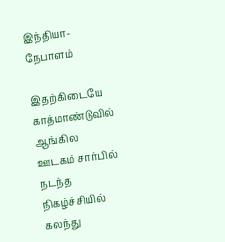இந்தியா- நேபாளம்

இதற்கிடையே காத்மாண்டுவில் ஆங்கில ஊடகம் சார்பில் நடந்த நிகழ்ச்சியில் கலந்து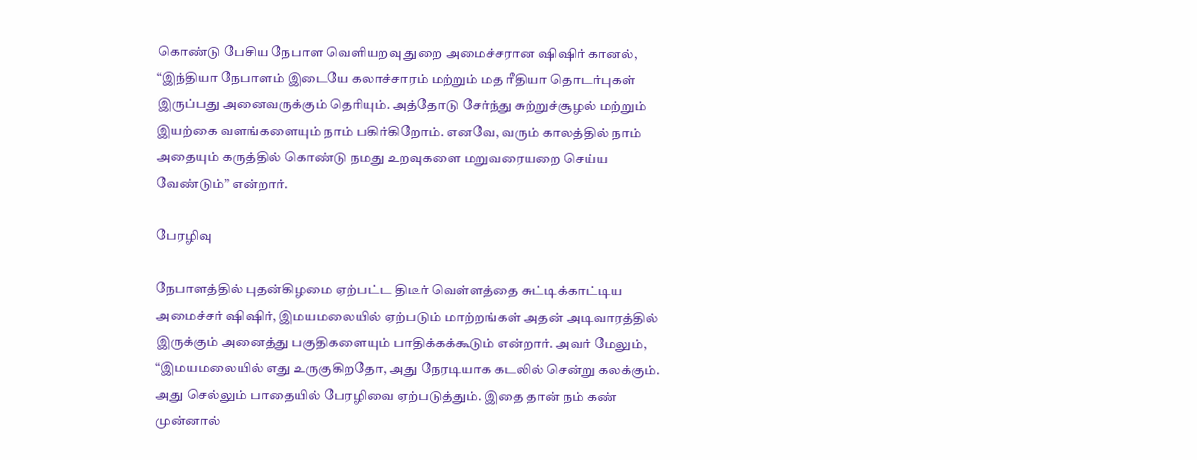கொண்டு பேசிய நேபாள வெளியறவு துறை அமைச்சரான ஷிஷிர் கானல், “இந்தியா நேபாளம் இடையே கலாச்சாரம் மற்றும் மத ரீதியா தொடர்புகள் இருப்பது அனைவருக்கும் தெரியும். அத்தோடு சேர்ந்து சுற்றுச்சூழல் மற்றும் இயற்கை வளங்களையும் நாம் பகிர்கிறோம். எனவே, வரும் காலத்தில் நாம் அதையும் கருத்தில் கொண்டு நமது உறவுகளை மறுவரையறை செய்ய வேண்டும்” என்றார்.

பேரழிவு

நேபாளத்தில் புதன்கிழமை ஏற்பட்ட திடீர் வெள்ளத்தை சுட்டிக்காட்டிய அமைச்சர் ஷிஷிர், இமயமலையில் ஏற்படும் மாற்றங்கள் அதன் அடிவாரத்தில் இருக்கும் அனைத்து பகுதிகளையும் பாதிக்கக்கூடும் என்றார். அவர் மேலும், “இமயமலையில் எது உருகுகிறதோ, அது நேரடியாக கடலில் சென்று கலக்கும். அது செல்லும் பாதையில் பேரழிவை ஏற்படுத்தும். இதை தான் நம் கண் முன்னால்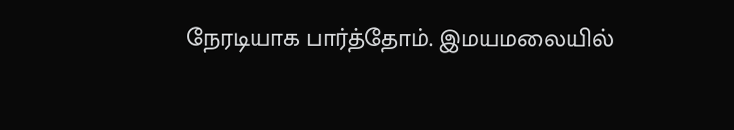நேரடியாக பார்த்தோம். இமயமலையில்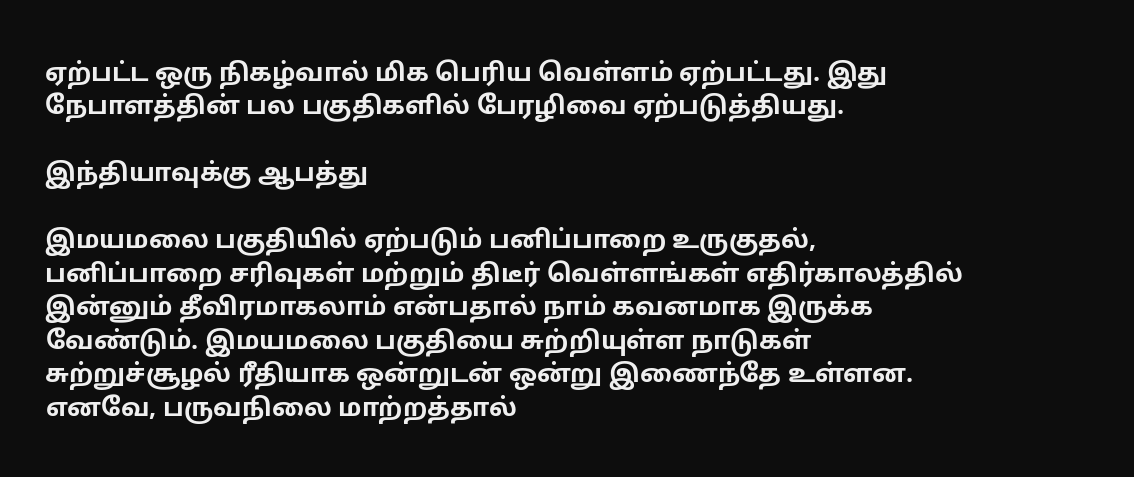ஏற்பட்ட ஒரு நிகழ்வால் மிக பெரிய வெள்ளம் ஏற்பட்டது. இது நேபாளத்தின் பல பகுதிகளில் பேரழிவை ஏற்படுத்தியது.

இந்தியாவுக்கு ஆபத்து

இமயமலை பகுதியில் ஏற்படும் பனிப்பாறை உருகுதல், பனிப்பாறை சரிவுகள் மற்றும் திடீர் வெள்ளங்கள் எதிர்காலத்தில் இன்னும் தீவிரமாகலாம் என்பதால் நாம் கவனமாக இருக்க வேண்டும். இமயமலை பகுதியை சுற்றியுள்ள நாடுகள் சுற்றுச்சூழல் ரீதியாக ஒன்றுடன் ஒன்று இணைந்தே உள்ளன. எனவே, பருவநிலை மாற்றத்தால்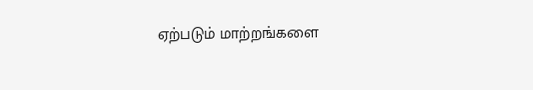ஏற்படும் மாற்றங்களை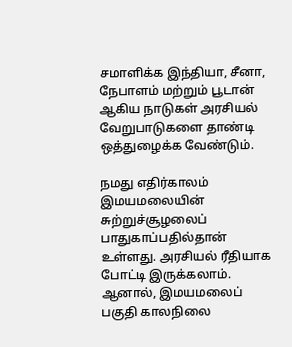சமாளிக்க இந்தியா, சீனா, நேபாளம் மற்றும் பூடான் ஆகிய நாடுகள் அரசியல் வேறுபாடுகளை தாண்டி ஒத்துழைக்க வேண்டும்.

நமது எதிர்காலம் இமயமலையின் சுற்றுச்சூழலைப் பாதுகாப்பதில்தான் உள்ளது. அரசியல் ரீதியாக போட்டி இருக்கலாம். ஆனால், இமயமலைப் பகுதி காலநிலை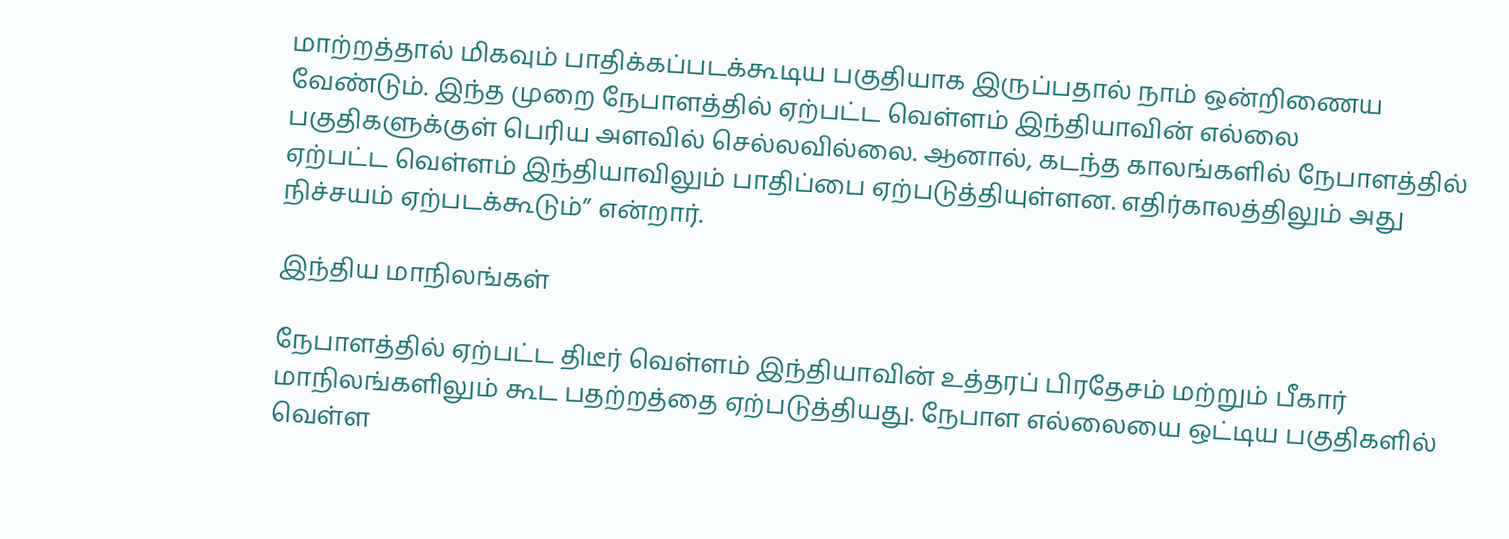மாற்றத்தால் மிகவும் பாதிக்கப்படக்கூடிய பகுதியாக இருப்பதால் நாம் ஒன்றிணைய வேண்டும். இந்த முறை நேபாளத்தில் ஏற்பட்ட வெள்ளம் இந்தியாவின் எல்லை பகுதிகளுக்குள் பெரிய அளவில் செல்லவில்லை. ஆனால், கடந்த காலங்களில் நேபாளத்தில் ஏற்பட்ட வெள்ளம் இந்தியாவிலும் பாதிப்பை ஏற்படுத்தியுள்ளன. எதிர்காலத்திலும் அது நிச்சயம் ஏற்படக்கூடும்” என்றார்.

இந்திய மாநிலங்கள்

நேபாளத்தில் ஏற்பட்ட திடீர் வெள்ளம் இந்தியாவின் உத்தரப் பிரதேசம் மற்றும் பீகார் மாநிலங்களிலும் கூட பதற்றத்தை ஏற்படுத்தியது. நேபாள எல்லையை ஒட்டிய பகுதிகளில் வெள்ள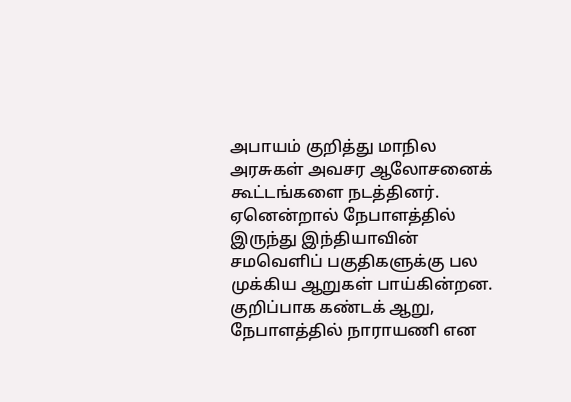அபாயம் குறித்து மாநில அரசுகள் அவசர ஆலோசனைக் கூட்டங்களை நடத்தினர். ஏனென்றால் நேபாளத்தில் இருந்து இந்தியாவின் சமவெளிப் பகுதிகளுக்கு பல முக்கிய ஆறுகள் பாய்கின்றன. குறிப்பாக கண்டக் ஆறு, நேபாளத்தில் நாராயணி என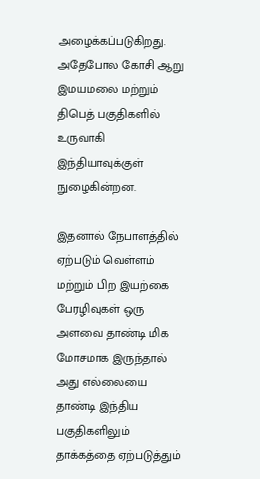அழைக்கப்படுகிறது. அதேபோல கோசி ஆறு இமயமலை மற்றும் திபெத் பகுதிகளில் உருவாகி இந்தியாவுக்குள் நுழைகின்றன.

இதனால் நேபாளத்தில் ஏற்படும் வெள்ளம் மற்றும் பிற இயற்கை பேரழிவுகள் ஒரு அளவை தாண்டி மிக மோசமாக இருந்தால் அது எல்லையை தாண்டி இந்திய பகுதிகளிலும் தாக்கத்தை ஏற்படுத்தும்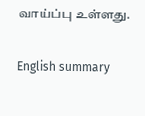வாய்ப்பு உள்ளது.

English summary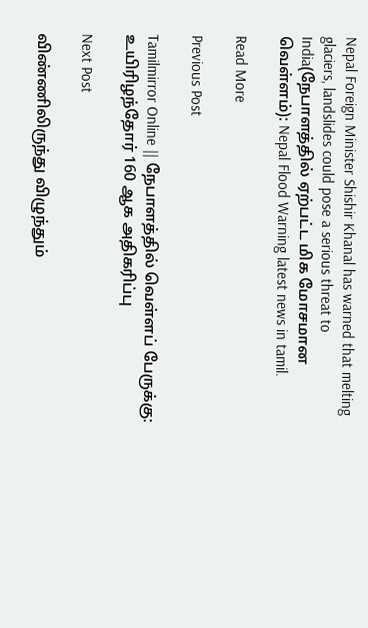Nepal Foreign Minister Shishir Khanal has warned that melting glaciers, landslides could pose a serious threat to India(நேபாளத்தில் ஏற்பட்ட மிக மோசமான வெள்ளம்): Nepal Flood Warning latest news in tamil.

Read More

Previous Post

Tamilmirror Online || நேபாளத்தில் வெள்ளப் பேருக்கு: உயிரிழந்தோர் 160 ஆக அதிகரிப்பு

Next Post

விண்ணிலிருந்து விழுந்தும்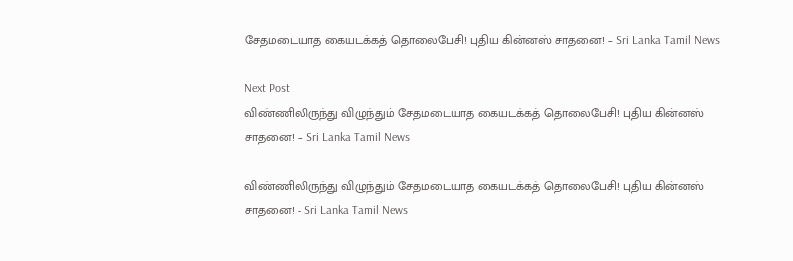சேதமடையாத கையடக்கத் தொலைபேசி! புதிய கின்னஸ் சாதனை! – Sri Lanka Tamil News

Next Post
விண்ணிலிருந்து விழுந்தும் சேதமடையாத கையடக்கத் தொலைபேசி! புதிய கின்னஸ் சாதனை! – Sri Lanka Tamil News

விண்ணிலிருந்து விழுந்தும் சேதமடையாத கையடக்கத் தொலைபேசி! புதிய கின்னஸ் சாதனை! - Sri Lanka Tamil News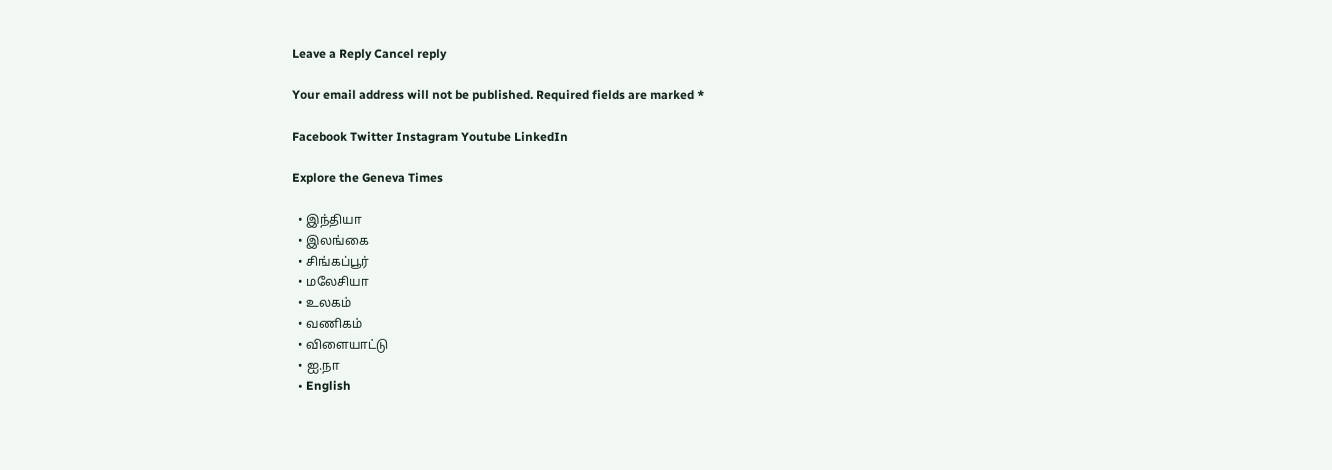Leave a Reply Cancel reply

Your email address will not be published. Required fields are marked *

Facebook Twitter Instagram Youtube LinkedIn

Explore the Geneva Times

  • இந்தியா
  • இலங்கை
  • சிங்கப்பூர்
  • மலேசியா
  • உலகம்
  • வணிகம்
  • விளையாட்டு
  • ஐ.நா
  • English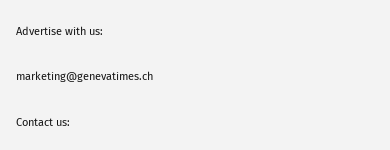Advertise with us:

marketing@genevatimes.ch

Contact us: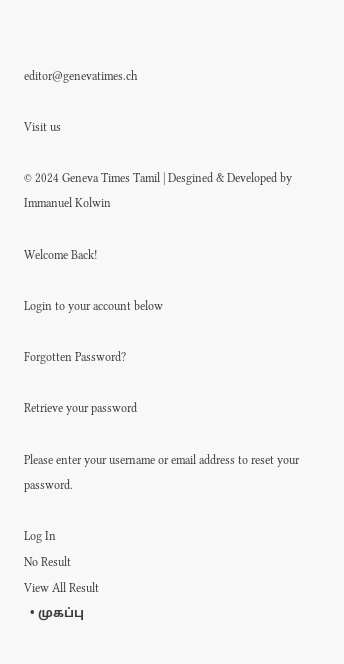editor@genevatimes.ch

Visit us

© 2024 Geneva Times Tamil | Desgined & Developed by Immanuel Kolwin

Welcome Back!

Login to your account below

Forgotten Password?

Retrieve your password

Please enter your username or email address to reset your password.

Log In
No Result
View All Result
  • முகப்பு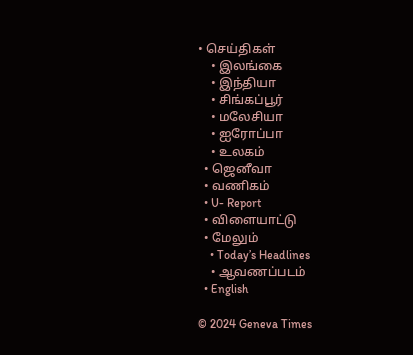• செய்திகள்
    • இலங்கை
    • இந்தியா
    • சிங்கப்பூர்
    • மலேசியா
    • ஐரோப்பா
    • உலகம்
  • ஜெனீவா
  • வணிகம்
  • U- Report
  • விளையாட்டு
  • மேலும்
    • Today’s Headlines
    • ஆவணப்படம்
  • English

© 2024 Geneva Times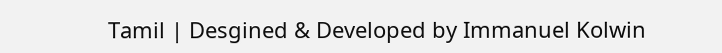Tamil | Desgined & Developed by Immanuel Kolwin